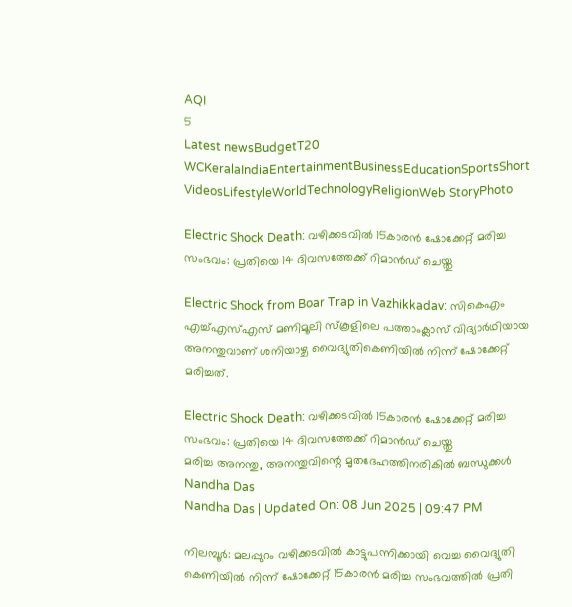AQI
5
Latest newsBudgetT20 WCKeralaIndiaEntertainmentBusinessEducationSportsShort VideosLifestyleWorldTechnologyReligionWeb StoryPhoto

Electric Shock Death: വഴിക്കടവിൽ 15കാരൻ ഷോക്കേറ്റ് മരിച്ച സംഭവം: പ്രതിയെ 14 ദിവസത്തേക്ക് റിമാൻഡ് ചെയ്തു

Electric Shock from Boar Trap in Vazhikkadav: സികെഎം എച്ച്എസ്എസ് മണിമൂലി സ്‌കൂളിലെ പത്താംക്ലാസ് വിദ്യാർഥിയായ അനന്തുവാണ് ശനിയാഴ്ച വൈദ്യുതികെണിയിൽ നിന്ന് ഷോക്കേറ്റ് മരിച്ചത്.

Electric Shock Death: വഴിക്കടവിൽ 15കാരൻ ഷോക്കേറ്റ് മരിച്ച സംഭവം: പ്രതിയെ 14 ദിവസത്തേക്ക് റിമാൻഡ് ചെയ്തു
മരിച്ച അനന്തു, അനന്തുവിന്റെ മൃതദേഹത്തിനരികിൽ ബന്ധുക്കൾ
Nandha Das
Nandha Das | Updated On: 08 Jun 2025 | 09:47 PM

നിലമ്പൂർ: മലപ്പുറം വഴിക്കടവിൽ കാട്ടുപന്നിക്കായി വെച്ച വൈദ്യുതി കെണിയിൽ നിന്ന് ഷോക്കേറ്റ് 15കാരൻ മരിച്ച സംഭവത്തിൽ പ്രതി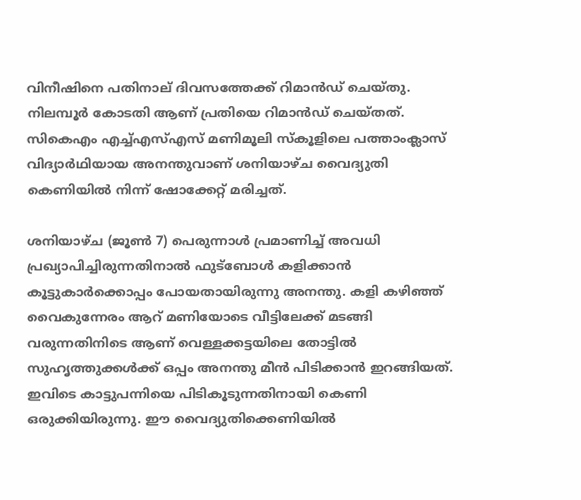വിനീഷിനെ പതിനാല് ദിവസത്തേക്ക് റിമാൻഡ് ചെയ്തു. നിലമ്പൂർ കോടതി ആണ് പ്രതിയെ റിമാൻഡ് ചെയ്‌തത്. സികെഎം എച്ച്എസ്എസ് മണിമൂലി സ്‌കൂളിലെ പത്താംക്ലാസ് വിദ്യാർഥിയായ അനന്തുവാണ് ശനിയാഴ്ച വൈദ്യുതി കെണിയിൽ നിന്ന് ഷോക്കേറ്റ് മരിച്ചത്.

ശനിയാഴ്ച (ജൂൺ 7) പെരുന്നാൾ പ്രമാണിച്ച് അവധി പ്രഖ്യാപിച്ചിരുന്നതിനാൽ ഫുട്ബോൾ കളിക്കാൻ കൂട്ടുകാർക്കൊപ്പം പോയതായിരുന്നു അനന്തു. കളി കഴിഞ്ഞ് വൈകുന്നേരം ആറ് മണിയോടെ വീട്ടിലേക്ക് മടങ്ങി വരുന്നതിനിടെ ആണ് വെള്ളക്കട്ടയിലെ തോട്ടിൽ സുഹൃത്തുക്കൾക്ക് ഒപ്പം അനന്തു മീൻ പിടിക്കാൻ ഇറങ്ങിയത്. ഇവിടെ കാട്ടുപന്നിയെ പിടികൂടുന്നതിനായി കെണി ഒരുക്കിയിരുന്നു. ഈ വൈദ്യുതിക്കെണിയിൽ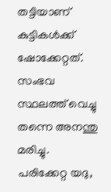തട്ടിയാണ് കുട്ടികൾക്ക് ഷോക്കേറ്റത്. സംഭവ സ്ഥലത്ത് വെച്ചു തന്നെ അനന്തു മരിച്ചു. പരിക്കേറ്റ യദു,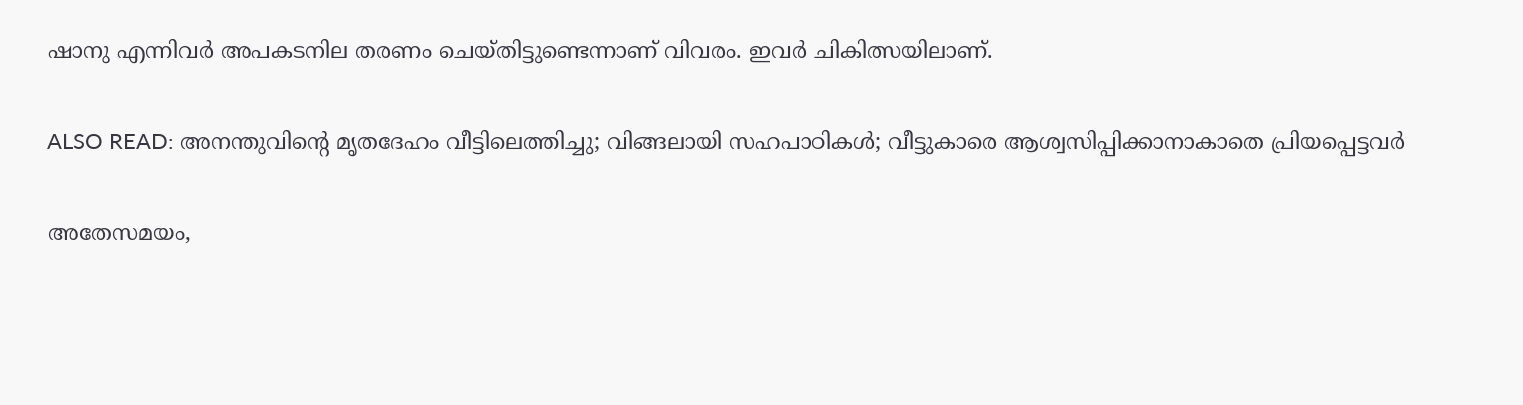ഷാനു എന്നിവർ അപകടനില തരണം ചെയ്തിട്ടുണ്ടെന്നാണ് വിവരം. ഇവര്‍ ചികിത്സയിലാണ്.

ALSO READ: അനന്തുവിന്റെ മൃതദേഹം വീട്ടിലെത്തിച്ചു; വിങ്ങലായി സഹപാഠികൾ; വീട്ടുകാരെ ആശ്വസിപ്പിക്കാനാകാതെ പ്രിയപ്പെട്ടവർ

അതേസമയം,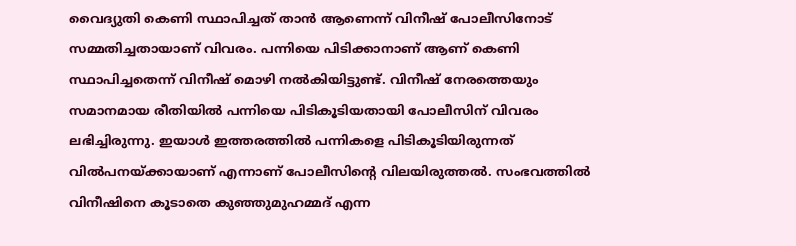വൈദ്യുതി കെണി സ്ഥാപിച്ചത് താൻ ആണെന്ന് വിനീഷ് പോലീസിനോട് സമ്മതിച്ചതായാണ് വിവരം. പന്നിയെ പിടിക്കാനാണ് ആണ് കെണി സ്ഥാപിച്ചതെന്ന് വിനീഷ് മൊഴി നൽകിയിട്ടുണ്ട്. വിനീഷ് നേരത്തെയും സമാനമായ രീതിയിൽ പന്നിയെ പിടികൂടിയതായി പോലീസിന് വിവരം ലഭിച്ചിരുന്നു. ഇയാൾ ഇത്തരത്തിൽ പന്നികളെ പിടികൂടിയിരുന്നത് വിൽപനയ്ക്കായാണ് എന്നാണ് പോലീസിന്റെ വിലയിരുത്തൽ. സംഭവത്തിൽ വിനീഷിനെ കൂടാതെ കുഞ്ഞുമുഹമ്മദ് എന്ന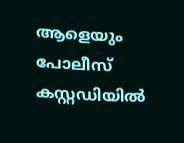ആളെയും പോലീസ് കസ്റ്റഡിയിൽ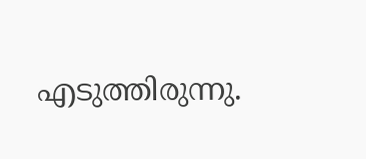എടുത്തിരുന്നു.